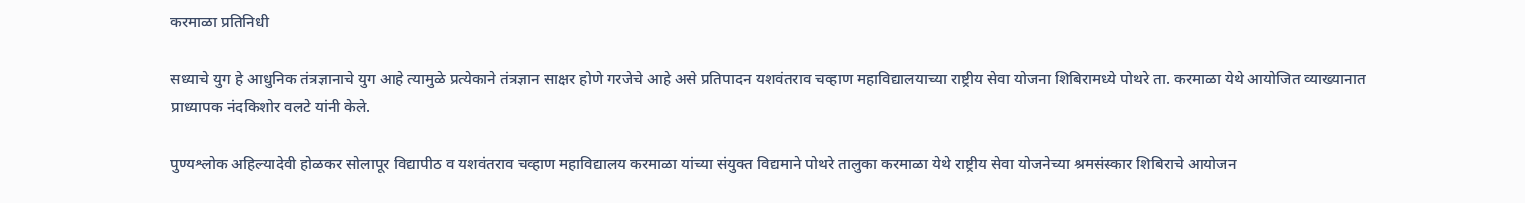करमाळा प्रतिनिधी

सध्याचे युग हे आधुनिक तंत्रज्ञानाचे युग आहे त्यामुळे प्रत्येकाने तंत्रज्ञान साक्षर होणे गरजेचे आहे असे प्रतिपादन यशवंतराव चव्हाण महाविद्यालयाच्या राष्ट्रीय सेवा योजना शिबिरामध्ये पोथरे ता. करमाळा येथे आयोजित व्याख्यानात प्राध्यापक नंदकिशोर वलटे यांनी केले.

पुण्यश्लोक अहिल्यादेवी होळकर सोलापूर विद्यापीठ व यशवंतराव चव्हाण महाविद्यालय करमाळा यांच्या संयुक्त विद्यमाने पोथरे तालुका करमाळा येथे राष्ट्रीय सेवा योजनेच्या श्रमसंस्कार शिबिराचे आयोजन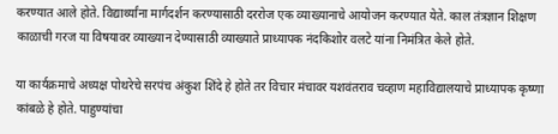करण्यात आले होते. विद्यार्थ्यांना मार्गदर्शन करण्यासाठी दररोज एक व्याख्यानाचे आयोजन करण्यात येते. काल तंत्रज्ञान शिक्षण काळाची गरज या विषयावर व्याख्यान देण्यासाठी व्याख्याते प्राध्यापक नंदकिशोर वलटे यांना निमंत्रित केले होते.

या कार्यक्रमाचे अध्यक्ष पोथरेचे सरपंच अंकुश शिंदे हे होते तर विचार मंचावर यशवंतराव चव्हाण महाविद्यालयाचे प्राध्यापक कृष्णा कांबळे हे होते. पाहुण्यांचा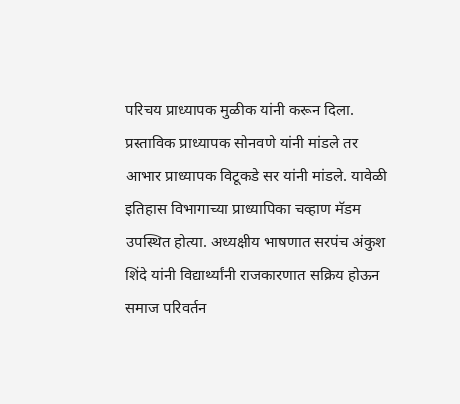परिचय प्राध्यापक मुळीक यांनी करून दिला. प्रस्ताविक प्राध्यापक सोनवणे यांनी मांडले तर आभार प्राध्यापक विटूकडे सर यांनी मांडले. यावेळी इतिहास विभागाच्या प्राध्यापिका चव्हाण मॅडम उपस्थित होत्या. अध्यक्षीय भाषणात सरपंच अंकुश शिंदे यांनी विद्यार्थ्यांनी राजकारणात सक्रिय होऊन समाज परिवर्तन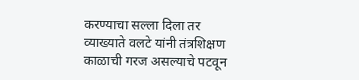करण्याचा सल्ला दिला तर व्याख्याते वलटे यांनी तंत्रशिक्षण काळाची गरज असल्याचे पटवून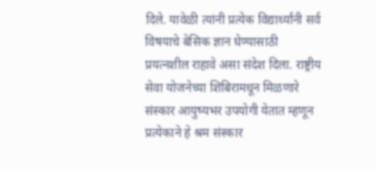दिले. यावेळी त्यांनी प्रत्येक विद्यार्थ्यांनी सर्व विषयाचे बेसिक ज्ञान घेण्यासाठी प्रयत्नशील राहावे असा संदेश दिला. राष्ट्रीय सेवा योजनेच्या शिबिरामधून मिळणारे संस्कार आयुष्यभर उपयोगी येतात म्हणून प्रत्येकाने हे श्रम संस्कार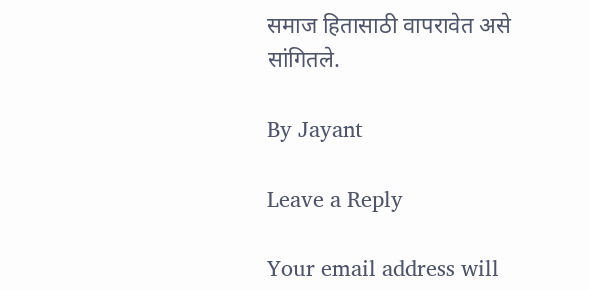समाज हितासाठी वापरावेत असे सांगितले.

By Jayant

Leave a Reply

Your email address will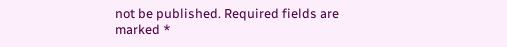not be published. Required fields are marked *